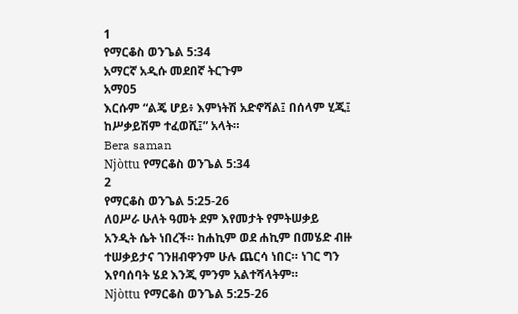1
የማርቆስ ወንጌል 5:34
አማርኛ አዲሱ መደበኛ ትርጉም
አማ05
እርሱም “ልጄ ሆይ፥ እምነትሽ አድኖሻል፤ በሰላም ሂጂ፤ ከሥቃይሽም ተፈወሺ፤” አላት።
Bera saman
Njòttu የማርቆስ ወንጌል 5:34
2
የማርቆስ ወንጌል 5:25-26
ለዐሥራ ሁለት ዓመት ደም እየመታት የምትሠቃይ አንዲት ሴት ነበረች። ከሐኪም ወደ ሐኪም በመሄድ ብዙ ተሠቃይታና ገንዘብዋንም ሁሉ ጨርሳ ነበር። ነገር ግን እየባሰባት ሄደ እንጂ ምንም አልተሻላትም።
Njòttu የማርቆስ ወንጌል 5:25-26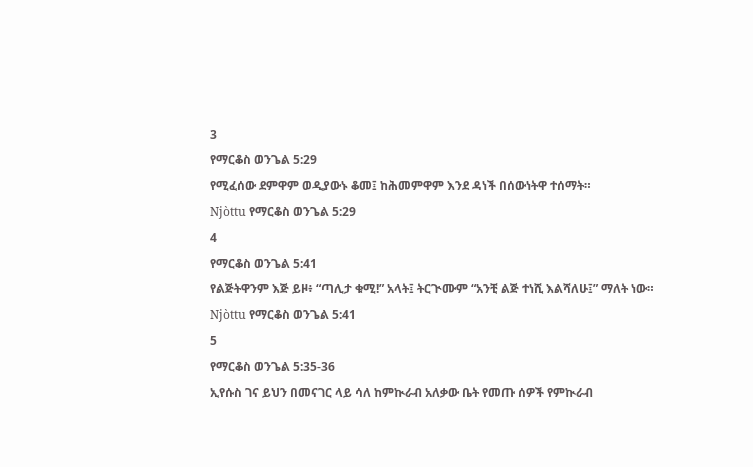3
የማርቆስ ወንጌል 5:29
የሚፈሰው ደምዋም ወዲያውኑ ቆመ፤ ከሕመምዋም እንደ ዳነች በሰውነትዋ ተሰማት።
Njòttu የማርቆስ ወንጌል 5:29
4
የማርቆስ ወንጌል 5:41
የልጅትዋንም እጅ ይዞ፥ “ጣሊታ ቁሚ!” አላት፤ ትርጒሙም “አንቺ ልጅ ተነሺ እልሻለሁ፤” ማለት ነው።
Njòttu የማርቆስ ወንጌል 5:41
5
የማርቆስ ወንጌል 5:35-36
ኢየሱስ ገና ይህን በመናገር ላይ ሳለ ከምኲራብ አለቃው ቤት የመጡ ሰዎች የምኲራብ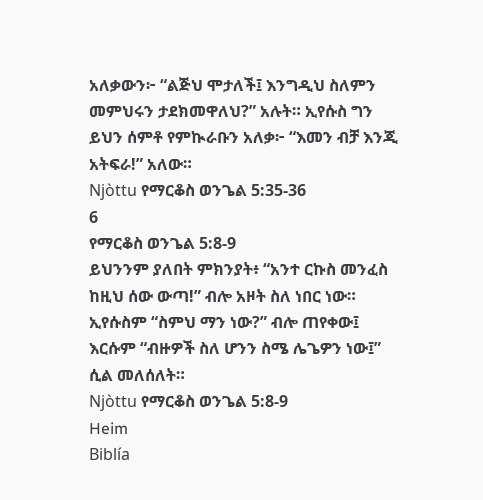አለቃውን፦ “ልጅህ ሞታለች፤ እንግዲህ ስለምን መምህሩን ታደክመዋለህ?” አሉት። ኢየሱስ ግን ይህን ሰምቶ የምኲራቡን አለቃ፦ “እመን ብቻ እንጂ አትፍራ!” አለው።
Njòttu የማርቆስ ወንጌል 5:35-36
6
የማርቆስ ወንጌል 5:8-9
ይህንንም ያለበት ምክንያት፥ “አንተ ርኩስ መንፈስ ከዚህ ሰው ውጣ!” ብሎ አዞት ስለ ነበር ነው። ኢየሱስም “ስምህ ማን ነው?” ብሎ ጠየቀው፤ እርሱም “ብዙዎች ስለ ሆንን ስሜ ሌጌዎን ነው፤” ሲል መለሰለት።
Njòttu የማርቆስ ወንጌል 5:8-9
Heim
Biblía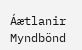Áætlanir
Myndbönd